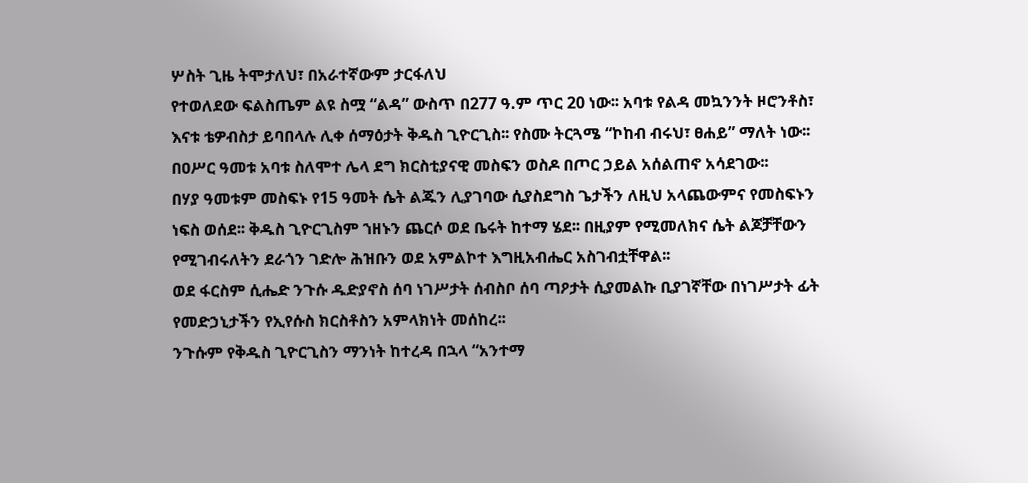ሦስት ጊዜ ትሞታለህ፣ በአራተኛውም ታርፋለህ
የተወለደው ፍልስጤም ልዩ ስሟ “ልዳ” ውስጥ በ277 ዓ.ም ጥር 20 ነው፡፡ አባቱ የልዳ መኳንንት ዞሮንቶስ፣ እናቱ ቴዎብስታ ይባበላሉ ሊቀ ሰማዕታት ቅዱስ ጊዮርጊስ፡፡ የስሙ ትርጓሜ “ኮከብ ብሩህ፣ ፀሐይ” ማለት ነው፡፡ በዐሥር ዓመቱ አባቱ ስለሞተ ሌላ ደግ ክርስቲያናዊ መስፍን ወስዶ በጦር ኃይል አሰልጠኖ አሳደገው፡፡
በሃያ ዓመቱም መስፍኑ የ15 ዓመት ሴት ልጁን ሊያገባው ሲያስደግስ ጌታችን ለዚህ አላጨውምና የመስፍኑን ነፍስ ወሰደ፡፡ ቅዱስ ጊዮርጊስም ኀዘኑን ጨርሶ ወደ ቤሩት ከተማ ሄደ፡፡ በዚያም የሚመለክና ሴት ልጆቻቸውን የሚገብሩለትን ደራጎን ገድሎ ሕዝቡን ወደ አምልኮተ እግዚአብሔር አስገብቷቸዋል፡፡
ወደ ፋርስም ሲሔድ ንጉሱ ዱድያኖስ ሰባ ነገሥታት ሰብስቦ ሰባ ጣዖታት ሲያመልኩ ቢያገኛቸው በነገሥታት ፊት የመድኃኒታችን የኢየሱስ ክርስቶስን አምላክነት መሰከረ፡፡
ንጉሱም የቅዱስ ጊዮርጊስን ማንነት ከተረዳ በኋላ “አንተማ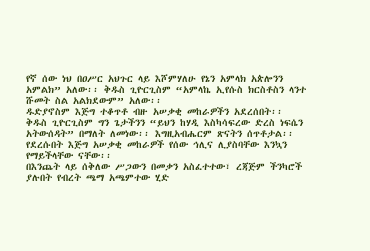የኛ ሰው ነህ በዐሥር አህጉር ላይ እሾምሃለሁ የኔን አምላክ አጵሎንን አምልክ” አለው፡፡ ቅዱስ ጊዮርጊስም “አምላኬ ኢየሱስ ክርስቶስን ላንተ ሹመት ስል አልክደውም” አለው፡፡
ዱድያኖስም እጅግ ተቆጥቶ ብዙ አሠቃቂ መከራዎችን አደረሰበት፡፡ ቅዱስ ጊዮርጊስም ግን ጌታችንን “ይህን ከሃዲ እስካሳፍረው ድረስ ነፍሴን አትውሰዳት” በማለት ለመነው፡፡ እግዚአብሔርም ጽናትን ሰጥቶታል፡፡ የደረሱበት እጅግ አሠቃቂ መከራዎች የሰው ኅሊና ሊያስባቸው እንኳን የማይችላቸው ናቸው፡፡
በእንጨት ላይ ሰቅለው ሥጋውን በመቃን አስፈተተው፣ ረጃጅም ችንካሮች ያሉበት የብረት ጫማ አጫምተው ሂድ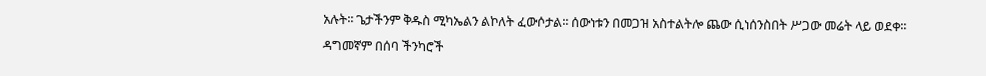አሉት፡፡ ጌታችንም ቅዱስ ሚካኤልን ልኮለት ፈውሶታል፡፡ ሰውነቱን በመጋዝ አስተልትሎ ጨው ሲነሰንስበት ሥጋው መሬት ላይ ወደቀ፡፡
ዳግመኛም በሰባ ችንካሮች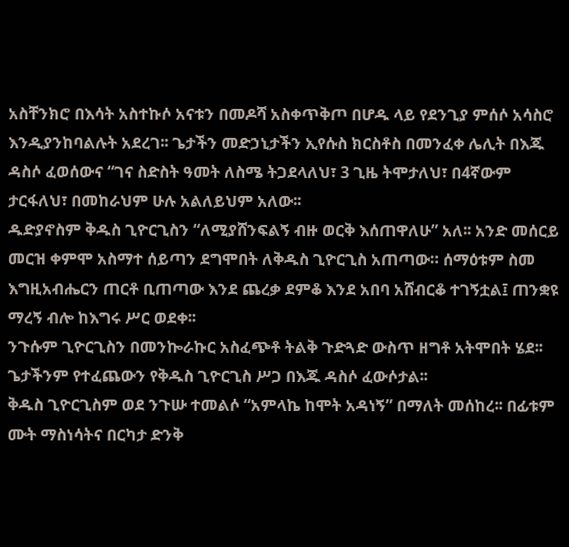አስቸንክሮ በእሳት አስተኩሶ አናቱን በመዶሻ አስቀጥቅጦ በሆዱ ላይ የደንጊያ ምሰሶ አሳስሮ እንዲያንከባልሉት አደረገ፡፡ ጌታችን መድኃኒታችን ኢየሱስ ክርስቶስ በመንፈቀ ሌሊት በእጁ ዳስሶ ፈወሰውና “ገና ስድስት ዓመት ለስሜ ትጋደላለህ፣ 3 ጊዜ ትሞታለህ፣ በ4ኛውም ታርፋለህ፣ በመከራህም ሁሉ አልለይህም አለው፡፡
ዱድያኖስም ቅዱስ ጊዮርጊስን “ለሚያሸንፍልኝ ብዙ ወርቅ እሰጠዋለሁ” አለ፡፡ አንድ መሰርይ መርዝ ቀምሞ አስማተ ሰይጣን ደግሞበት ለቅዱስ ጊዮርጊስ አጠጣው። ሰማዕቱም ስመ እግዚአብሔርን ጠርቶ ቢጠጣው እንደ ጨረቃ ደምቆ እንደ አበባ አሸብርቆ ተገኝቷል፤ ጠንቋዩ ማረኝ ብሎ ከእግሩ ሥር ወደቀ፡፡
ንጉሱም ጊዮርጊስን በመንኰራኩር አስፈጭቶ ትልቅ ጉድጓድ ውስጥ ዘግቶ አትሞበት ሄደ፡፡ ጌታችንም የተፈጨውን የቅዱስ ጊዮርጊስ ሥጋ በእጁ ዳስሶ ፈውሶታል፡፡
ቅዱስ ጊዮርጊስም ወደ ንጉሡ ተመልሶ “አምላኬ ከሞት አዳነኝ” በማለት መሰከረ፡፡ በፊቱም ሙት ማስነሳትና በርካታ ድንቅ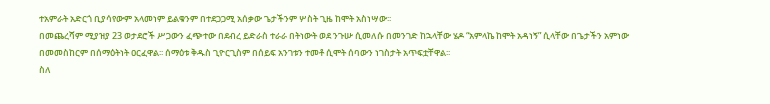ተአምራት አድርጎ ቢያሳየውም አላመነም ይልቁንም በተደጋጋሚ አሰቃው ጌታችንም ሦስት ጊዜ ከሞት አስነሣው፡፡
በመጨረሻም ሚያዝያ 23 ወታደሮች ሥጋውን ፈጭተው በደብረ ይድራስ ተራራ በትነውት ወደ ንጉሡ ሲመለሱ በመንገድ ከኋላቸው ሄዶ “አምላኬ ከሞት አዳነኝ” ሲላቸው በጌታችን አምነው በመመስከርም በሰማዕትነት ዐርፈዋል፡፡ ሰማዕቱ ቅዱስ ጊዮርጊስም በሰይፍ አንገቱን ተመቶ ሲሞት ሰባውን ነገስታት አጥፍቷቸዋል፡፡
ስለ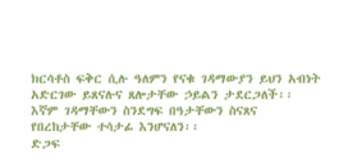ክርሳቶስ ፍቅር ሲሉ ዓለምን የናቁ ገዳማውያን ይህን አብነት አድርገው ይጸናሉና ጸሎታቸው ኃይልን ታደርጋለች፡፡ እኛም ገዳማቸውን ስንደግፍ በዓታቸውን ስናጸና የበረከታቸው ተሳታፊ እንሆናለን፡፡
ድጋፍ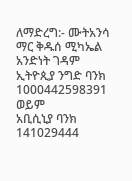ለማድረግ:- ሙትአንሳ ማር ቅዱሰ ሚካኤል አንድነት ገዳም
ኢትዮጲያ ንግድ ባንክ 1000442598391
ወይም
አቢሲኒያ ባንክ 141029444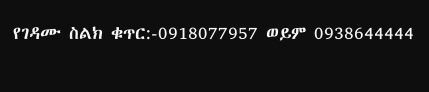የገዳሙ ስልክ ቁጥር:-0918077957 ወይም 0938644444